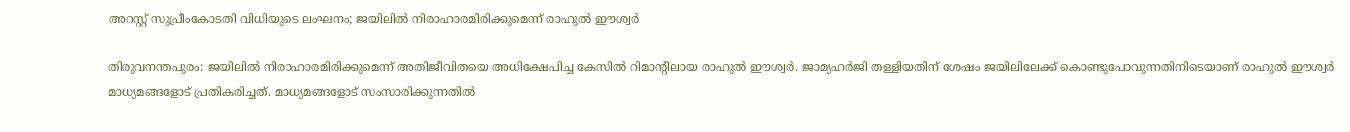അറസ്റ്റ് സുപ്രീംകോടതി വിധിയുടെ ലംഘനം; ജയിലില്‍ നിരാഹാരമിരിക്കുമെന്ന് രാഹുല്‍ ഈശ്വര്‍

തിരുവനന്തപുരം: ജയിലില്‍ നിരാഹാരമിരിക്കുമെന്ന് അതിജീവിതയെ അധിക്ഷേപിച്ച കേസില്‍ റിമാന്റിലായ രാഹുല്‍ ഈശ്വര്‍. ജാമ്യഹര്‍ജി തള്ളിയതിന് ശേഷം ജയിലിലേക്ക് കൊണ്ടുപോവുന്നതിനിടെയാണ് രാഹുല്‍ ഈശ്വര്‍ മാധ്യമങ്ങളോട് പ്രതികരിച്ചത്. മാധ്യമങ്ങളോട് സംസാരിക്കുന്നതില്‍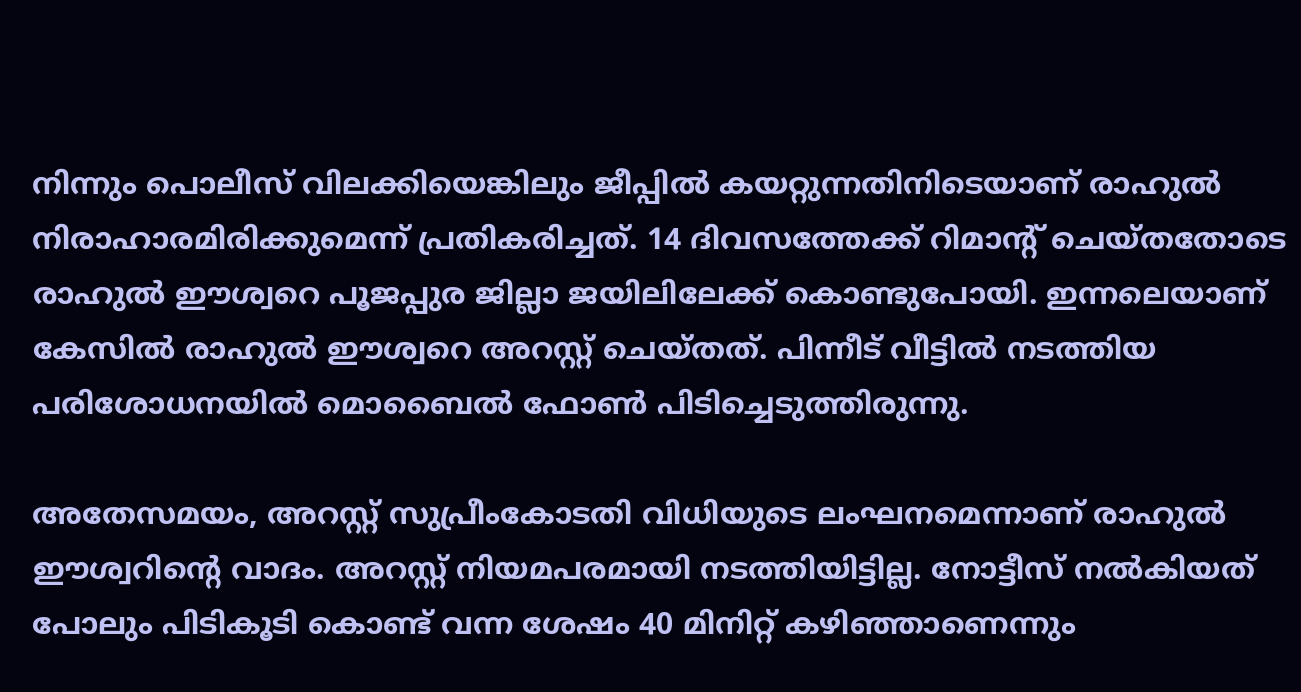നിന്നും പൊലീസ് വിലക്കിയെങ്കിലും ജീപ്പില്‍ കയറ്റുന്നതിനിടെയാണ് രാഹുല്‍ നിരാഹാരമിരിക്കുമെന്ന് പ്രതികരിച്ചത്. 14 ദിവസത്തേക്ക് റിമാന്റ് ചെയ്തതോടെ രാഹുല്‍ ഈശ്വറെ പൂജപ്പുര ജില്ലാ ജയിലിലേക്ക് കൊണ്ടുപോയി. ഇന്നലെയാണ് കേസില്‍ രാഹുല്‍ ഈശ്വറെ അറസ്റ്റ് ചെയ്തത്. പിന്നീട് വീട്ടില്‍ നടത്തിയ പരിശോധനയില്‍ മൊബൈല്‍ ഫോണ്‍ പിടിച്ചെടുത്തിരുന്നു.

അതേസമയം, അറസ്റ്റ് സുപ്രീംകോടതി വിധിയുടെ ലംഘനമെന്നാണ് രാഹുല്‍ ഈശ്വറിന്റെ വാദം. അറസ്റ്റ് നിയമപരമായി നടത്തിയിട്ടില്ല. നോട്ടീസ് നല്‍കിയത് പോലും പിടികൂടി കൊണ്ട് വന്ന ശേഷം 40 മിനിറ്റ് കഴിഞ്ഞാണെന്നും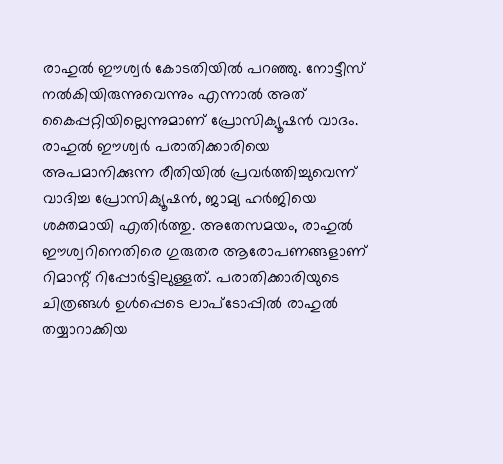രാഹുല്‍ ഈശ്വര്‍ കോടതിയില്‍ പറഞ്ഞു. നോട്ടീസ് നല്‍കിയിരുന്നുവെന്നും എന്നാല്‍ അത് കൈപ്പറ്റിയില്ലെന്നുമാണ് പ്രോസിക്യൂഷന്‍ വാദം. രാഹുല്‍ ഈശ്വര്‍ പരാതിക്കാരിയെ അപമാനിക്കുന്ന രീതിയില്‍ പ്രവര്‍ത്തിച്ചുവെന്ന് വാദിച്ച പ്രോസിക്യൂഷന്‍, ജാമ്യ ഹര്‍ജിയെ ശക്തമായി എതിര്‍ത്തു. അതേസമയം, രാഹുല്‍ ഈശ്വറിനെതിരെ ഗുരുതര ആരോപണങ്ങളാണ് റിമാന്റ് റിപ്പോര്‍ട്ടിലുള്ളത്. പരാതിക്കാരിയുടെ ചിത്രങ്ങള്‍ ഉള്‍പ്പെടെ ലാപ്‌ടോപ്പില്‍ രാഹുല്‍ തയ്യാറാക്കിയ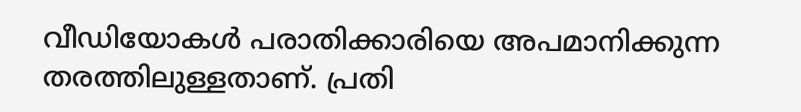വീഡിയോകള്‍ പരാതിക്കാരിയെ അപമാനിക്കുന്ന തരത്തിലുള്ളതാണ്. പ്രതി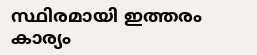സ്ഥിരമായി ഇത്തരം കാര്യം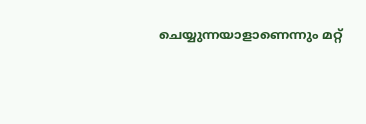ചെയ്യുന്നയാളാണെന്നും മറ്റ്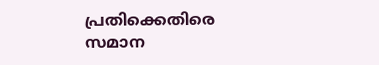പ്രതിക്കെതിരെ സമാന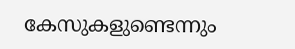കേസുകളുണ്ടെന്നും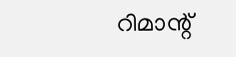റിമാന്റ്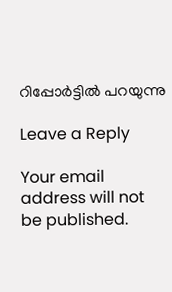റിപ്പോര്‍ട്ടില്‍ പറയുന്നു

Leave a Reply

Your email address will not be published.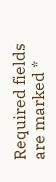Required fields are marked *